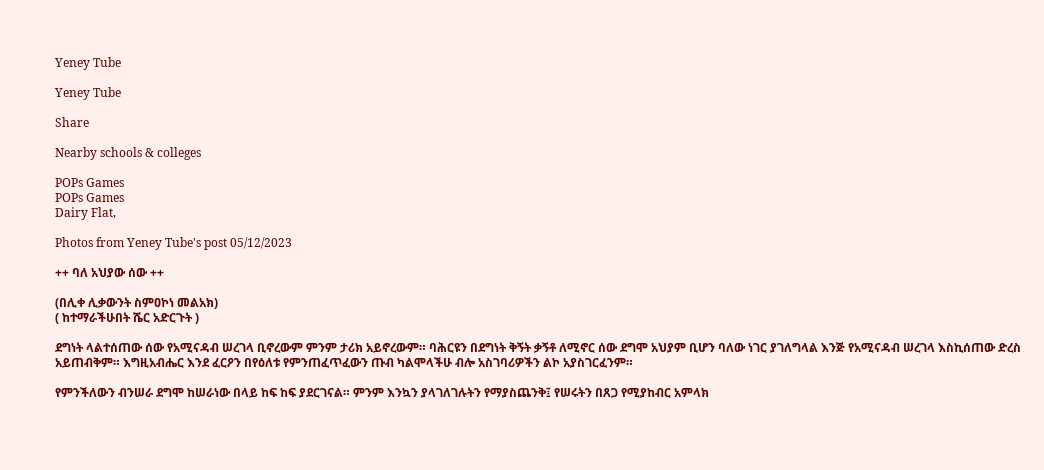Yeney Tube

Yeney Tube

Share

Nearby schools & colleges

POPs Games
POPs Games
Dairy Flat,

Photos from Yeney Tube's post 05/12/2023

++ ባለ አህያው ሰው ++

(በሊቀ ሊቃውንት ስምዐኮነ መልአክ)
( ከተማራችሁበት ሼር አድርጉት )

ደግነት ላልተሰጠው ሰው የአሚናዳብ ሠረገላ ቢኖረውም ምንም ታሪክ አይኖረውም። ባሕርዩን በደግነት ቅኝት ቃኝቶ ለሚኖር ሰው ደግሞ አህያም ቢሆን ባለው ነገር ያገለግላል እንጅ የአሚናዳብ ሠረገላ እስኪሰጠው ድረስ አይጠብቅም። እግዚአብሔር እንደ ፈርዖን በየዕለቱ የምንጠፈጥፈውን ጡብ ካልሞላችሁ ብሎ አስገባሪዎችን ልኮ አያስገርፈንም።

የምንችለውን ብንሠራ ደግሞ ከሠራነው በላይ ከፍ ከፍ ያደርገናል። ምንም እንኳን ያላገለገሉትን የማያስጨንቅ፤ የሠሩትን በጸጋ የሚያከብር አምላክ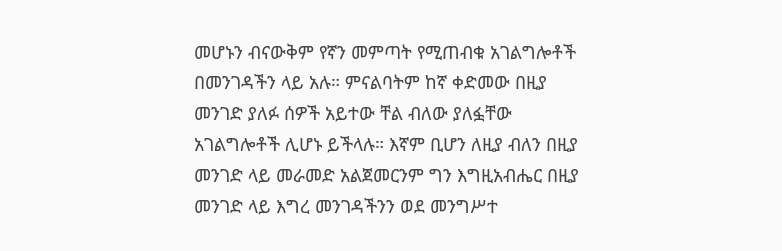መሆኑን ብናውቅም የኛን መምጣት የሚጠብቁ አገልግሎቶች በመንገዳችን ላይ አሉ። ምናልባትም ከኛ ቀድመው በዚያ መንገድ ያለፉ ሰዎች አይተው ቸል ብለው ያለፏቸው አገልግሎቶች ሊሆኑ ይችላሉ። እኛም ቢሆን ለዚያ ብለን በዚያ መንገድ ላይ መራመድ አልጀመርንም ግን እግዚአብሔር በዚያ መንገድ ላይ እግረ መንገዳችንን ወደ መንግሥተ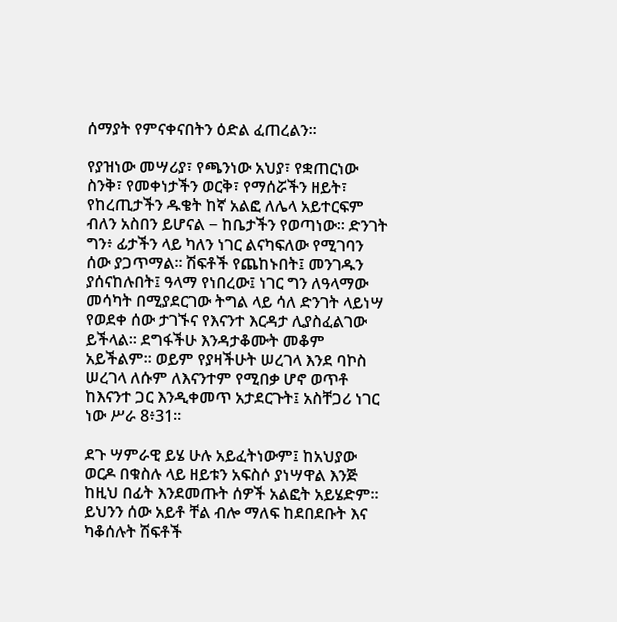ሰማያት የምናቀናበትን ዕድል ፈጠረልን።

የያዝነው መሣሪያ፣ የጫንነው አህያ፣ የቋጠርነው ስንቅ፣ የመቀነታችን ወርቅ፣ የማሰሯችን ዘይት፣ የከረጢታችን ዱቄት ከኛ አልፎ ለሌላ አይተርፍም ብለን አስበን ይሆናል − ከቤታችን የወጣነው። ድንገት ግን፥ ፊታችን ላይ ካለን ነገር ልናካፍለው የሚገባን ሰው ያጋጥማል። ሽፍቶች የጨከኑበት፤ መንገዱን ያሰናከሉበት፤ ዓላማ የነበረው፤ ነገር ግን ለዓላማው መሳካት በሚያደርገው ትግል ላይ ሳለ ድንገት ላይነሣ የወደቀ ሰው ታገኙና የእናንተ እርዳታ ሊያስፈልገው ይችላል። ደግፋችሁ እንዳታቆሙት መቆም አይችልም። ወይም የያዛችሁት ሠረገላ እንደ ባኮስ ሠረገላ ለሱም ለእናንተም የሚበቃ ሆኖ ወጥቶ ከእናንተ ጋር እንዲቀመጥ አታደርጉት፤ አስቸጋሪ ነገር ነው ሥራ 8፥31።

ደጉ ሣምራዊ ይሄ ሁሉ አይፈትነውም፤ ከአህያው ወርዶ በቁስሉ ላይ ዘይቱን አፍስሶ ያነሣዋል እንጅ ከዚህ በፊት እንደመጡት ሰዎች አልፎት አይሄድም። ይህንን ሰው አይቶ ቸል ብሎ ማለፍ ከደበደቡት እና ካቆሰሉት ሽፍቶች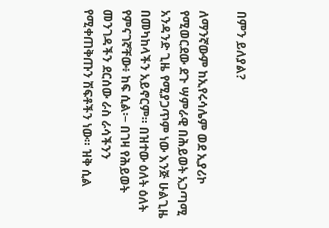በምን ይለያል?

ለማንኛውም ከኢየሩሳሌም ወደ ኢያሪኮ የሚወርደው ደጉ ሣምራዊ በሕይወት አጋጣሚ አንዳንድ ጊዜ የሚያጋጥም ነው እንጅ ሁልጊዜ በመካከላችን አይኖርም። በዝተው ዕለት ዕለት የምናገኛቸው፥ ከፍ ሲል፡− በገዛ የሕይወት መንገዳችን ደርሰው ራስ ራሳችንን የሚቀጠቅጡን ሽፍቶችን ነው። ዝቅ ሲል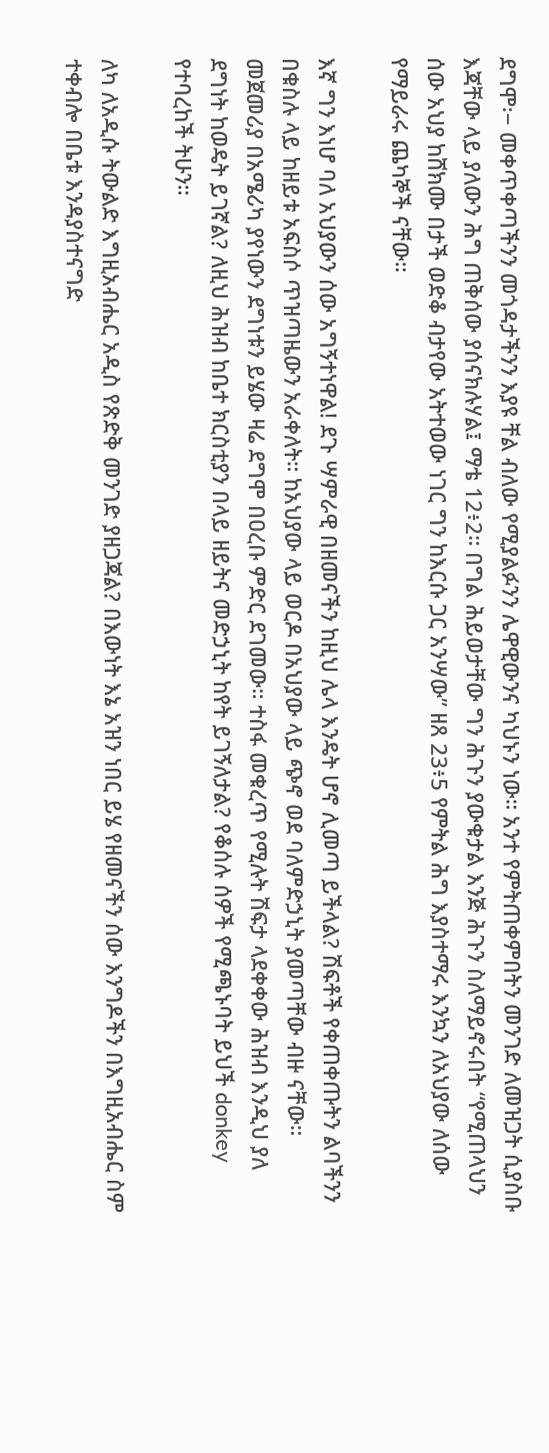ደግሞ፡− መቀጥቀጣችንን መጎዳታችንን እያዩ ቸል ብለው የሚያልፉንን ሌዋዊውንና ካህኑን ነው። አንተ የምትጠቀምበትን መንገድ ለመዝጋት ሲያስቡ እጃቸው ላይ ያለውን ሕግ ጠቅሰው ያሰናክሉሃል፤ ማቴ 12፥2። በግል ሕይወታቸው ግን ሕጉን ያውቁታል እንጅ ሕጉን ስለማይኖሩበት “የሚጠላህን ሰው አህያ ከሸክሙ በታች ወድቆ ብታየው አትተወው ነገር ግን ከእርሱ ጋር አንሣው” ዘጸ 23፥5 የምትል ሕግ እያስተማሩ እንኳን ለአህያው ለሰው የማይራሩ ጨካኞች ናቸው።

እኛ ግን እነሆ ባለ አህያውን ሰው አግኝተነዋል! ደጉ ሣምራዊ በዘመናችን ከዚህ ሌላ እንዴት ሆኖ ሊመጣ ይችላል? ሽፍቶች የቀጠቀጡትን ልባችንን በቁስሉ ላይ ከዘይቱ አፍስሶ ጥዝጣዜውን አራቀለት። ከአህያው ላይ ወርዶ በአህያው ላይ ጭኖ ወደ ባለምድኃኒት ያመጣቸው ብዙ ናቸው። መጀመሪያ በአሜሪካ ያየነውን ደግነቱን ይሄው ዛሬ ደግሞ በዐረቡ ምድር ደገመው። ተስፋ መቁረጥ የሚሉት ሽፍታ ላደቀቀው ሕዝብ እንዲህ ያለ ደግነት ከወዴት ይገኛል? ለዚህ ሕዝብ ከቤተ ክርስቲያን በላይ ዘይትና መድኃኒት ከየት ይገኝለታል? የቆሰሉ ሰዎች የሚጫኑባት ይህች donkey የተባረከች ትሁን።

ለካ ለአዲሱ ትውልድ እግዚአብሔር አዲስ የጽድቅ መንገድ ያዘጋጃል? በእውነት እኔ አዝን ነበር ይሄ የዘመናችን ሰው እንግዶችን በእግዚአብሔር ስም ተቀብሎ በቤቱ እንዳያስተናግድ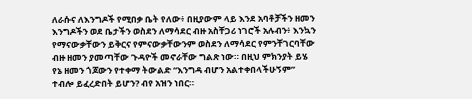ለራሱና ለእንግዶች የሚበቃ ቤት የለው፥ በዚያውም ላይ እንደ አባቶቻችን ዘመን እንግዶችን ወደ ቤታችን ወስደን ለማሳደር ብዙ አስቸጋሪ ነገሮች አሉብን፥ እንኳን የማናውቃቸውን ይቅርና የምናውቃቸውንም ወስደን ለማሳደር የምንቸገርባቸው ብዙ ዘመን ያመጣቸው ጉዳዮች መኖራቸው ግልጽ ነው። በዚህ ምክንያት ይሄ የኔ ዘመን ጎጆውን የተቀማ ትውልድ “እንግዳ ብሆን አልተቀበላችሁኝም” ተብሎ ይፈረድበት ይሆን? ብየ አዝን ነበር።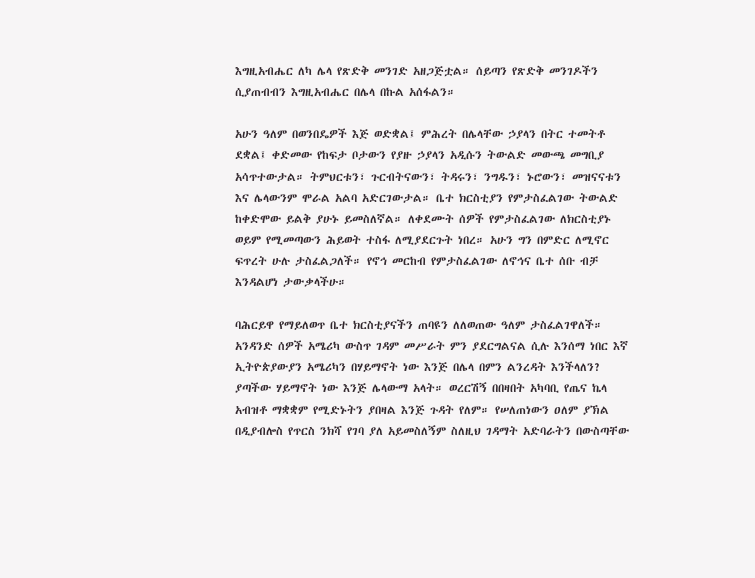እግዚአብሔር ለካ ሌላ የጽድቅ መንገድ አዘጋጅቷል። ሰይጣን የጽድቅ መንገዶችን ሲያጠብብን እግዚአብሔር በሌላ በኩል አሰፋልን።

አሁን ዓለም በወንበዴዎች እጅ ወድቋል፤ ምሕረት በሌላቸው ኃያላን በትር ተመትቶ ደቋል፤ ቀድመው የከፍታ ቦታውን የያዙ ኃያላን አዲሱን ትውልድ መውጫ መግቢያ አሳጥተውታል። ትምህርቱን፣ ጉርብትናውን፣ ትዳሩን፣ ንግዱን፣ ኑሮውን፣ መዝናናቱን እና ሌላውንም ሞራል አልባ አድርገውታል። ቤተ ክርስቲያን የምታስፈልገው ትውልድ ከቀድሞው ይልቅ ያሁኑ ይመስለኛል። ለቀደሙት ሰዎች የምታስፈልገው ለክርስቲያኑ ወይም የሚመጣውን ሕይወት ተስፋ ለሚያደርጉት ነበረ። አሁን ግን በምድር ለሚኖር ፍጥረት ሁሉ ታስፈልጋለች። የኖኅ መርከብ የምታስፈልገው ለኖኅና ቤተ ሰቡ ብቻ እንዳልሆነ ታውቃላችሁ።

ባሕርይዋ የማይለወጥ ቤተ ክርስቲያናችን ጠባዩን ለለወጠው ዓለም ታስፈልገዋለች። አንዳንድ ሰዎች አሜሪካ ውስጥ ገዳም መሥራት ምን ያደርግልናል ሲሉ እንሰማ ነበር እኛ ኢትዮጵያውያን አሜሪካን በሃይማኖት ነው እንጅ በሌላ በምን ልንረዳት እንችላለን? ያጣችው ሃይማኖት ነው እንጅ ሌላውማ አላት። ወረርሽኝ በበዛበት አካባቢ የጤና ኬላ አብዝቶ ማቋቋም የሚድኑትን ያበዛል እንጅ ጉዳት የለም። የሠለጠነውን ዐለም ያኽል በዲያብሎስ የጥርስ ንክሻ የገባ ያለ አይመስለኝም ስለዚህ ገዳማት አድባራትን በውስጣቸው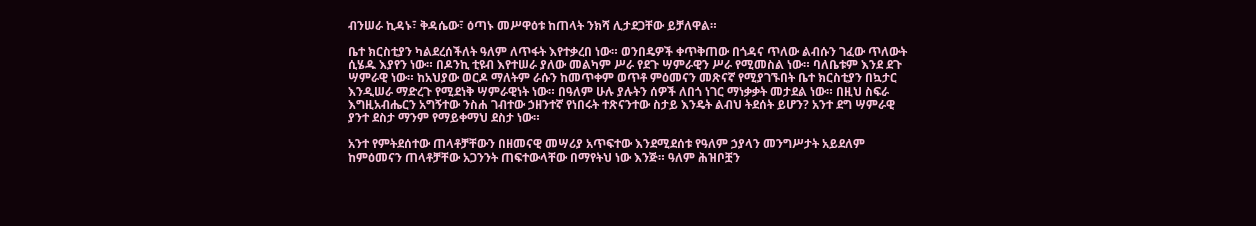ብንሠራ ኪዳኑ፣ ቅዳሴው፣ ዕጣኑ መሥዋዕቱ ከጠላት ንክሻ ሊታደጋቸው ይቻለዋል።

ቤተ ክርስቲያን ካልደረሰችለት ዓለም ለጥፋት እየተቃረበ ነው። ወንበዴዎች ቀጥቅጠው በጎዳና ጥለው ልብሱን ገፈው ጥለውት ሲሄዱ እያየን ነው። በዶንኪ ቲዩብ እየተሠራ ያለው መልካም ሥራ የደጉ ሣምራዊን ሥራ የሚመስል ነው። ባለቤቱም እንደ ደጉ ሣምራዊ ነው። ከአህያው ወርዶ ማለትም ራሱን ከመጥቀም ወጥቶ ምዕመናን መጽናኛ የሚያገኙበት ቤተ ክርስቲያን በኳታር እንዲሠራ ማድረጉ የሚደነቅ ሣምራዊነት ነው። በዓለም ሁሉ ያሉትን ሰዎች ለበጎ ነገር ማነቃቃት መታደል ነው። በዚህ ስፍራ እግዚአብሔርን አግኝተው ንስሐ ገብተው ኃዘንተኛ የነበሩት ተጽናንተው ስታይ እንዴት ልብህ ትደሰት ይሆን? አንተ ደግ ሣምራዊ ያንተ ደስታ ማንም የማይቀማህ ደስታ ነው።

አንተ የምትደሰተው ጠላቶቻቸውን በዘመናዊ መሣሪያ አጥፍተው እንደሚደሰቱ የዓለም ኃያላን መንግሥታት አይደለም ከምዕመናን ጠላቶቻቸው አጋንንት ጠፍተውላቸው በማየትህ ነው እንጅ። ዓለም ሕዝቦቿን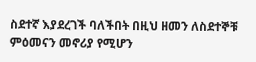ስደተኛ እያደረገች ባለችበት በዚህ ዘመን ለስደተኞቹ ምዕመናን መኖሪያ የሚሆን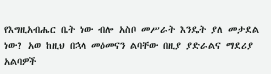የእግዚአብሔር ቤት ነው ብሎ አስቦ መሥራት እንዴት ያለ መታደል ነው? አወ ከዚህ በኋላ መዕመናን ልባቸው በዚያ ያድራልና ማደሪያ አልባዎች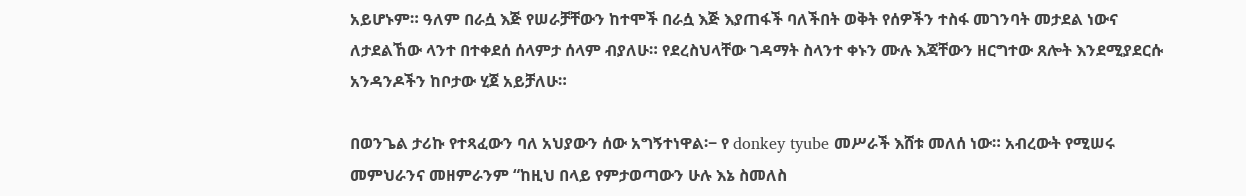አይሆኑም። ዓለም በራሷ እጅ የሠራቻቸውን ከተሞች በራሷ እጅ እያጠፋች ባለችበት ወቅት የሰዎችን ተስፋ መገንባት መታደል ነውና ለታደልኸው ላንተ በተቀደሰ ሰላምታ ሰላም ብያለሁ። የደረስህላቸው ገዳማት ስላንተ ቀኑን ሙሉ እጃቸውን ዘርግተው ጸሎት እንደሚያደርሱ አንዳንዶችን ከቦታው ሂጀ አይቻለሁ።

በወንጌል ታሪኩ የተጻፈውን ባለ አህያውን ሰው አግኝተነዋል፡− የ donkey tyube መሥራች እሸቱ መለሰ ነው። አብረውት የሚሠሩ መምህራንና መዘምራንም “ከዚህ በላይ የምታወጣውን ሁሉ እኔ ስመለስ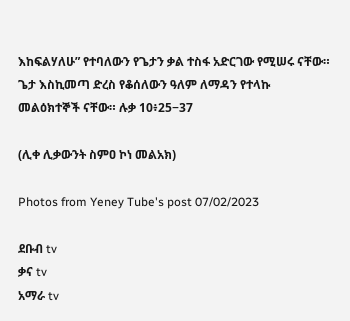እከፍልሃለሁ” የተባለውን የጌታን ቃል ተስፋ አድርገው የሚሠሩ ናቸው። ጌታ እስኪመጣ ድረስ የቆሰለውን ዓለም ለማዳን የተላኩ መልዕክተኞች ናቸው። ሉቃ 10፥25−37

(ሊቀ ሊቃውንት ስምዐ ኮነ መልአክ)

Photos from Yeney Tube's post 07/02/2023

ደቡብ tv
ቃና tv
አማራ tv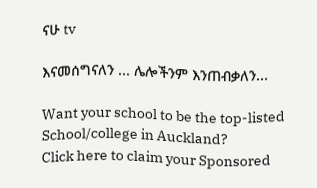ናሁ tv

እናመሰግናለን ... ሌሎችንም እንጠብቃለን...

Want your school to be the top-listed School/college in Auckland?
Click here to claim your Sponsored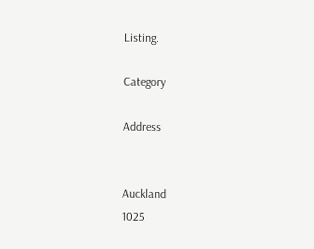Listing.

Category

Address


Auckland
1025